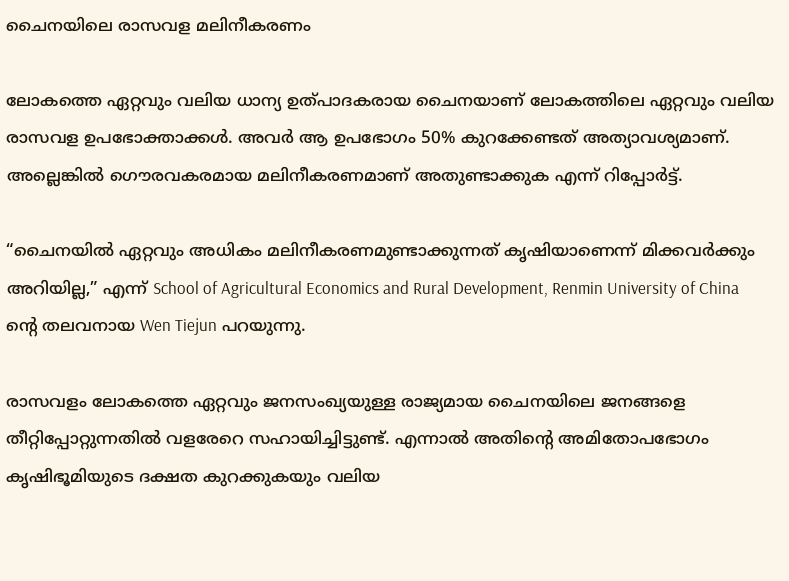ചൈനയിലെ രാസവള മലിനീകരണം

ലോകത്തെ ഏറ്റവും വലിയ ധാന്യ ഉത്പാദകരായ ചൈനയാണ് ലോകത്തിലെ ഏറ്റവും വലിയ രാസവള ഉപഭോക്താക്കള്‍. അവര്‍ ആ ഉപഭോഗം 50% കുറക്കേണ്ടത് അത്യാവശ്യമാണ്. അല്ലെങ്കില്‍ ഗൌരവകരമായ മലിനീകരണമാണ് അതുണ്ടാക്കുക എന്ന് റിപ്പോര്‍ട്ട്.

“ചൈനയില്‍ ഏറ്റവും അധികം മലിനീകരണമുണ്ടാക്കുന്നത് കൃഷിയാണെന്ന് മിക്കവര്‍ക്കും അറിയില്ല,” എന്ന് School of Agricultural Economics and Rural Development, Renmin University of China ന്റെ തലവനായ Wen Tiejun പറയുന്നു.

രാസവളം ലോകത്തെ ഏറ്റവും ജനസംഖ്യയുള്ള രാജ്യമായ ചൈനയിലെ ജനങ്ങളെ തീറ്റിപ്പോറ്റുന്നതില്‍ വളരേറെ സഹായിച്ചിട്ടുണ്ട്. എന്നാല്‍ അതിന്റെ അമിതോപഭോഗം കൃഷിഭൂമിയുടെ ദക്ഷത കുറക്കുകയും വലിയ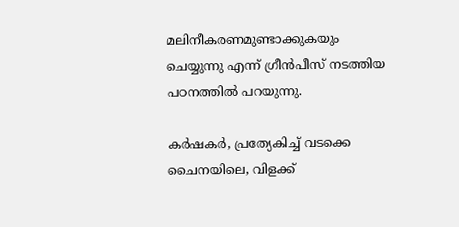മലിനീകരണമുണ്ടാക്കുകയും ചെയ്യുന്നു എന്ന് ഗ്രീന്‍പീസ് നടത്തിയ പഠനത്തില്‍ പറയുന്നു.

കര്‍ഷകര്‍, പ്രത്യേകിച്ച് വടക്കെ ചൈനയിലെ, വിളക്ക്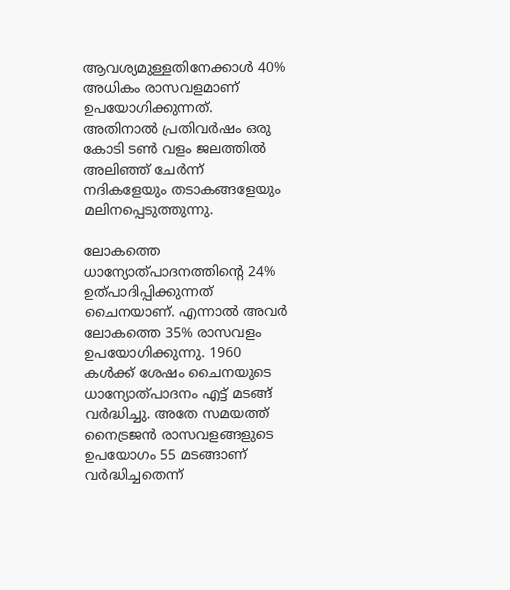ആവശ്യമുള്ളതിനേക്കാള്‍ 40% അധികം രാസവളമാണ് ഉപയോഗിക്കുന്നത്. അതിനാല്‍ പ്രതിവര്‍ഷം ഒരു കോടി ടണ്‍ വളം ജലത്തില്‍ അലിഞ്ഞ് ചേര്‍ന്ന് നദികളേയും തടാകങ്ങളേയും മലിനപ്പെടുത്തുന്നു.

ലോകത്തെ ധാന്യോത്പാദനത്തിന്റെ 24% ഉത്പാദിപ്പിക്കുന്നത് ചൈനയാണ്. എന്നാല്‍ അവര്‍ ലോകത്തെ 35% രാസവളം ഉപയോഗിക്കുന്നു. 1960 കള്‍ക്ക് ശേഷം ചൈനയുടെ ധാന്യോത്പാദനം എട്ട് മടങ്ങ് വര്‍ദ്ധിച്ചു. അതേ സമയത്ത് നൈട്രജന്‍ രാസവളങ്ങളുടെ ഉപയോഗം 55 മടങ്ങാണ് വര്‍ദ്ധിച്ചതെന്ന്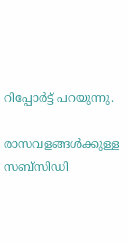റിപ്പോര്‍ട്ട് പറയുന്നു.

രാസവളങ്ങള്‍ക്കുള്ള സബ്സിഡി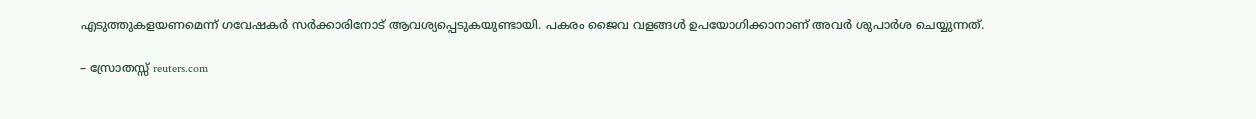എടുത്തുകളയണമെന്ന് ഗവേഷകര്‍ സര്‍ക്കാരിനോട് ആവശ്യപ്പെടുകയുണ്ടായി. പകരം ജൈവ വളങ്ങള്‍ ഉപയോഗിക്കാനാണ് അവര്‍ ശുപാര്‍ശ ചെയ്യുന്നത്.

– സ്രോതസ്സ് reuters.com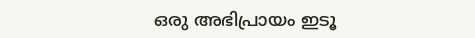ഒരു അഭിപ്രായം ഇടൂ